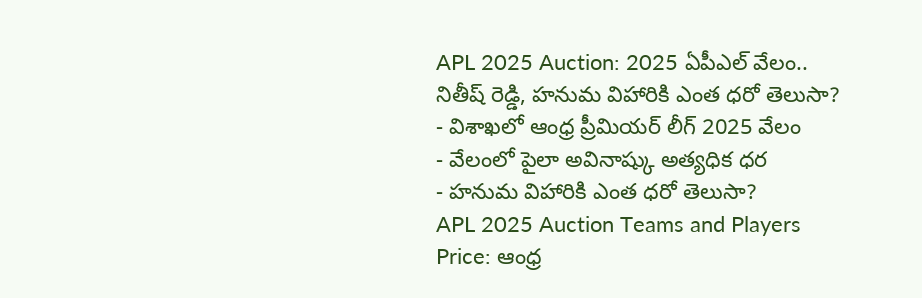APL 2025 Auction: 2025 ఏపీఎల్ వేలం.. నితీష్ రెడ్డి, హనుమ విహారికి ఎంత ధరో తెలుసా?
- విశాఖలో ఆంధ్ర ప్రీమియర్ లీగ్ 2025 వేలం
- వేలంలో పైలా అవినాష్కు అత్యధిక ధర
- హనుమ విహారికి ఎంత ధరో తెలుసా?
APL 2025 Auction Teams and Players Price: ఆంధ్ర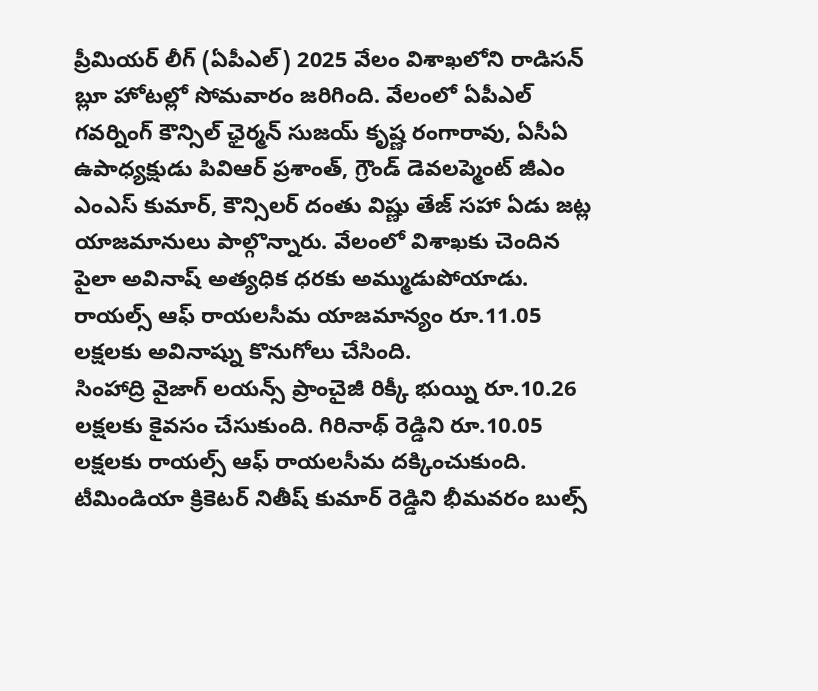ప్రీమియర్ లీగ్ (ఏపీఎల్) 2025 వేలం విశాఖలోని రాడిసన్ బ్లూ హోటల్లో సోమవారం జరిగింది. వేలంలో ఏపీఎల్ గవర్నింగ్ కౌన్సిల్ ఛైర్మన్ సుజయ్ కృష్ణ రంగారావు, ఏసీఏ ఉపాధ్యక్షుడు పివిఆర్ ప్రశాంత్, గ్రౌండ్ డెవలప్మెంట్ జీఎం ఎంఎస్ కుమార్, కౌన్సిలర్ దంతు విష్ణు తేజ్ సహా ఏడు జట్ల యాజమానులు పాల్గొన్నారు. వేలంలో విశాఖకు చెందిన పైలా అవినాష్ అత్యధిక ధరకు అమ్ముడుపోయాడు. రాయల్స్ ఆఫ్ రాయలసీమ యాజమాన్యం రూ.11.05 లక్షలకు అవినాష్ను కొనుగోలు చేసింది.
సింహాద్రి వైజాగ్ లయన్స్ ప్రాంచైజీ రిక్కీ భుయ్ని రూ.10.26 లక్షలకు కైవసం చేసుకుంది. గిరినాథ్ రెడ్డిని రూ.10.05 లక్షలకు రాయల్స్ ఆఫ్ రాయలసీమ దక్కించుకుంది. టీమిండియా క్రికెటర్ నితీష్ కుమార్ రెడ్డిని భీమవరం బుల్స్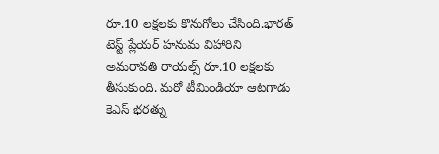రూ.10 లక్షలకు కొనుగోలు చేసింది.భారత్ టెస్ట్ ప్లేయర్ హనుమ విహారిని అమరావతి రాయల్స్ రూ.10 లక్షలకు తీసుకుంది. మరో టీమిండియా ఆటగాడు కెఎస్ భరత్ను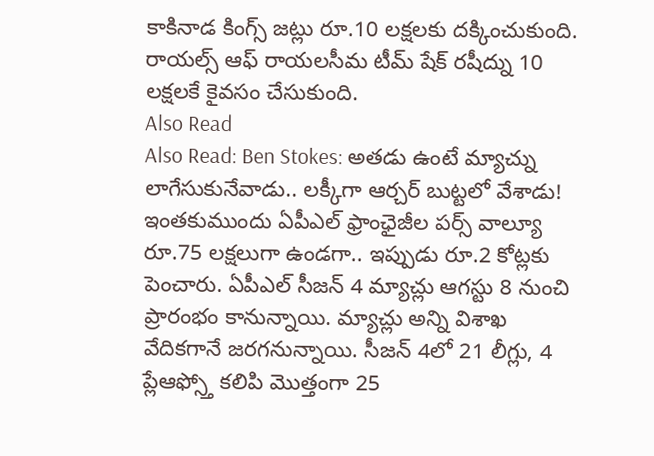కాకినాడ కింగ్స్ జట్లు రూ.10 లక్షలకు దక్కించుకుంది. రాయల్స్ ఆఫ్ రాయలసీమ టీమ్ షేక్ రషీద్ను 10 లక్షలకే కైవసం చేసుకుంది.
Also Read
Also Read: Ben Stokes: అతడు ఉంటే మ్యాచ్ను లాగేసుకునేవాడు.. లక్కీగా ఆర్చర్ బుట్టలో వేశాడు!
ఇంతకుముందు ఏపీఎల్ ఫ్రాంఛైజీల పర్స్ వాల్యూ రూ.75 లక్షలుగా ఉండగా.. ఇప్పుడు రూ.2 కోట్లకు పెంచారు. ఏపీఎల్ సీజన్ 4 మ్యాచ్లు ఆగస్టు 8 నుంచి ప్రారంభం కానున్నాయి. మ్యాచ్లు అన్ని విశాఖ వేదికగానే జరగనున్నాయి. సీజన్ 4లో 21 లీగ్లు, 4 ప్లేఆఫ్స్తో కలిపి మొత్తంగా 25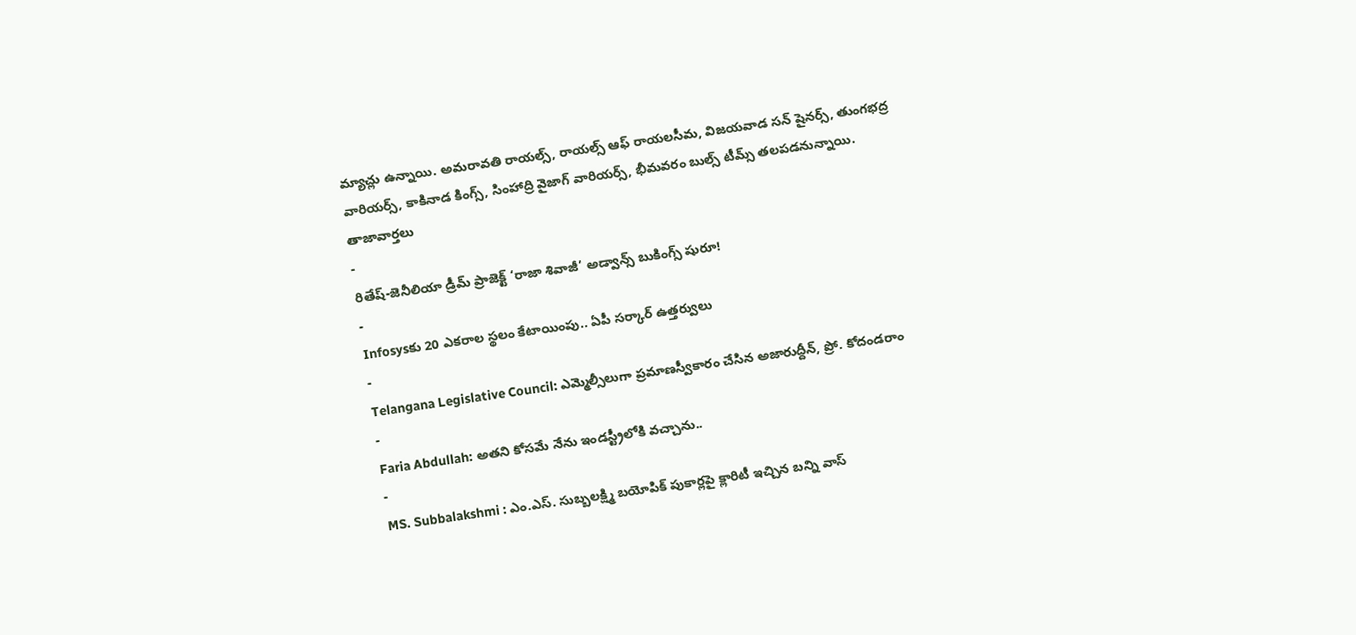మ్యాచ్లు ఉన్నాయి. అమరావతి రాయల్స్, రాయల్స్ ఆఫ్ రాయలసీమ, విజయవాడ సన్ షైనర్స్, తుంగభద్ర వారియర్స్, కాకినాడ కింగ్స్, సింహాద్రి వైజాగ్ వారియర్స్, భీమవరం బుల్స్ టీమ్స్ తలపడనున్నాయి.
తాజావార్తలు
-
రితేష్-జెనీలియా డ్రీమ్ ప్రాజెక్ట్ ‘రాజా శివాజీ’ అడ్వాన్స్ బుకింగ్స్ షురూ!
-
Infosysకు 20 ఎకరాల స్థలం కేటాయింపు.. ఏపీ సర్కార్ ఉత్తర్వులు
-
Telangana Legislative Council: ఎమ్మెల్సీలుగా ప్రమాణస్వీకారం చేసిన అజారుద్దీన్, ప్రో. కోదండరాం
-
Faria Abdullah: అతని కోసమే నేను ఇండస్ట్రీలోకి వచ్చాను..
-
MS. Subbalakshmi : ఎం.ఎస్. సుబ్బలక్ష్మి బయోపిక్ పుకార్లపై క్లారిటీ ఇచ్చిన బన్ని వాస్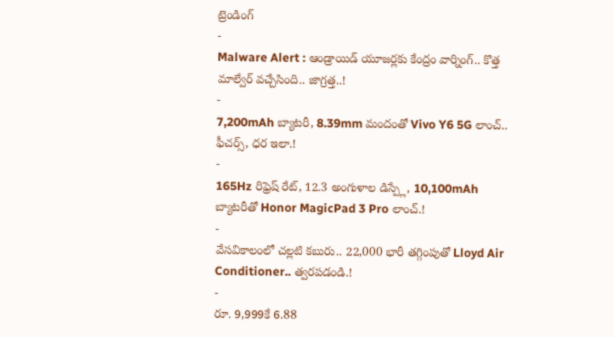ట్రెండింగ్
-
Malware Alert : ఆండ్రాయిడ్ యూజర్లకు కేంద్రం వార్నింగ్.. కొత్త మాల్వేర్ వచ్చేసింది.. జాగ్రత్త..!
-
7,200mAh బ్యాటరీ, 8.39mm మందంతో Vivo Y6 5G లాంచ్.. ఫీచర్స్, ధర ఇలా.!
-
165Hz రిఫ్రెష్ రేట్, 12.3 అంగుళాల డిస్ప్లే, 10,100mAh బ్యాటరీతో Honor MagicPad 3 Pro లాంచ్.!
-
వేసవికాలంలో చల్లటి కబురు.. 22,000 భారీ తగ్గింపుతో Lloyd Air Conditioner.. త్వరపడండి.!
-
రూ. 9,999కే 6.88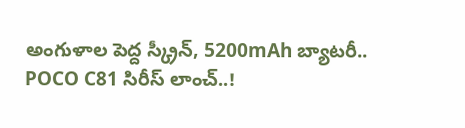అంగుళాల పెద్ద స్క్రీన్, 5200mAh బ్యాటరీ.. POCO C81 సిరీస్ లాంచ్..!